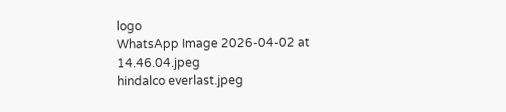logo
WhatsApp Image 2026-04-02 at 14.46.04.jpeg
hindalco everlast.jpeg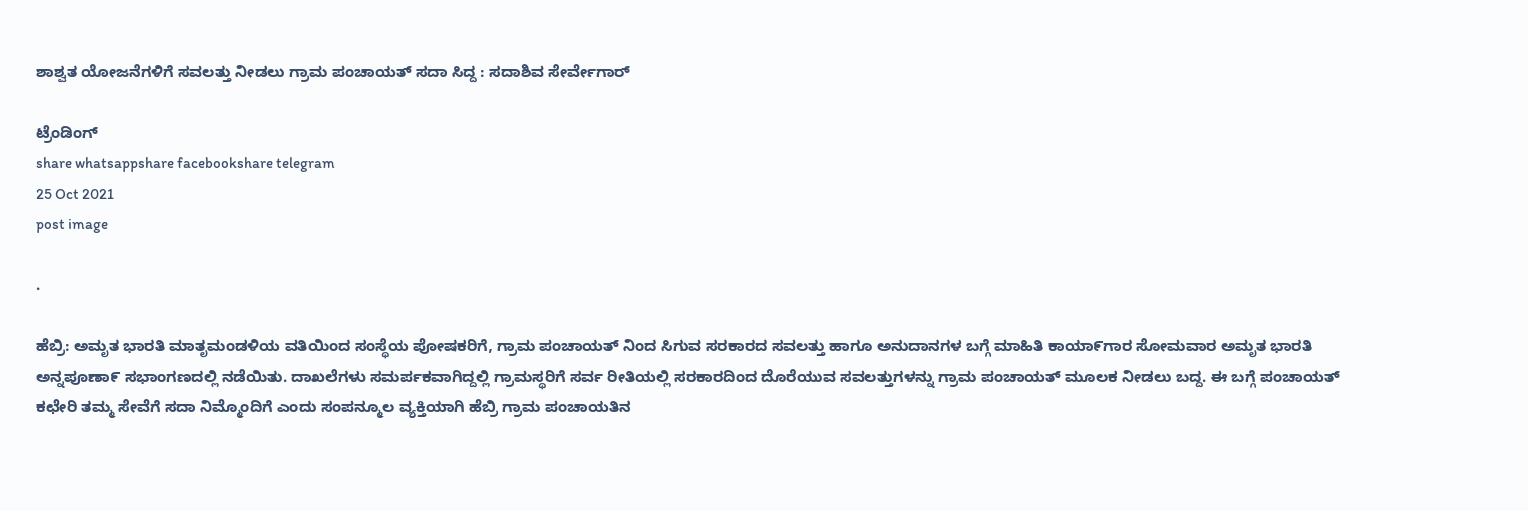ಶಾಶ್ವತ ಯೋಜನೆಗಳಿಗೆ ಸವಲತ್ತು ನೀಡಲು ಗ್ರಾಮ ಪಂಚಾಯತ್ ಸದಾ ಸಿದ್ದ : ಸದಾಶಿವ ಸೇರ್ವೇಗಾರ್

ಟ್ರೆಂಡಿಂಗ್
share whatsappshare facebookshare telegram
25 Oct 2021
post image

.

ಹೆಬ್ರಿ: ಅಮೃತ ಭಾರತಿ ಮಾತೃಮಂಡಳಿಯ ವತಿಯಿಂದ ಸಂಸ್ಥೆಯ ಪೋಷಕರಿಗೆ, ಗ್ರಾಮ ಪಂಚಾಯತ್ ನಿಂದ ಸಿಗುವ ಸರಕಾರದ ಸವಲತ್ತು ಹಾಗೂ ಅನುದಾನಗಳ ಬಗ್ಗೆ ಮಾಹಿತಿ ಕಾಯಾ೯ಗಾರ ಸೋಮವಾರ ಅಮೃತ ಭಾರತಿ ಅನ್ನಪೂಣಾ೯ ಸಭಾಂಗಣದಲ್ಲಿ ನಡೆಯಿತು. ದಾಖಲೆಗಳು ಸಮರ್ಪಕವಾಗಿದ್ದಲ್ಲಿ ಗ್ರಾಮಸ್ಥರಿಗೆ ಸರ್ವ ರೀತಿಯಲ್ಲಿ ಸರಕಾರದಿಂದ ದೊರೆಯುವ ಸವಲತ್ತುಗಳನ್ನು ಗ್ರಾಮ ಪಂಚಾಯತ್ ಮೂಲಕ ನೀಡಲು ಬದ್ದ. ಈ ಬಗ್ಗೆ ಪಂಚಾಯತ್ ಕಛೇರಿ ತಮ್ಮ ಸೇವೆಗೆ ಸದಾ ನಿಮ್ಮೊಂದಿಗೆ ಎಂದು ಸಂಪನ್ಮೂಲ ವ್ಯಕ್ತಿಯಾಗಿ ಹೆಬ್ರಿ ಗ್ರಾಮ ಪಂಚಾಯತಿನ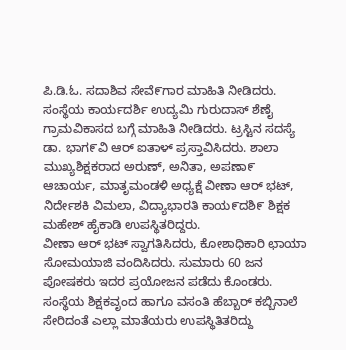ಪಿ.ಡಿ.ಓ. ಸದಾಶಿವ ಸೇವೆ೯ಗಾರ ಮಾಹಿತಿ ನೀಡಿದರು. ಸಂಸ್ಥೆಯ ಕಾರ್ಯದರ್ಶಿ ಉದ್ಯಮಿ ಗುರುದಾಸ್ ಶೆಣೈ ಗ್ರಾಮವಿಕಾಸದ ಬಗ್ಗೆ ಮಾಹಿತಿ ನೀಡಿದರು. ಟ್ರಸ್ಟಿನ ಸದಸ್ಯೆ ಡಾ. ಭಾಗ೯ವಿ ಆರ್ ಐತಾಳ್ ಪ್ರಸ್ತಾವಿಸಿದರು. ಶಾಲಾ ಮುಖ್ಯಶಿಕ್ಷಕರಾದ ಅರುಣ್, ಅನಿತಾ, ಅಪಣಾ೯ ಆಚಾರ್ಯ, ಮಾತೃಮಂಡಳಿ ಅಧ್ಯಕ್ಷೆ ವೀಣಾ ಆರ್ ಭಟ್, ನಿರ್ದೇಶಕಿ ವಿಮಲಾ, ವಿದ್ಯಾಭಾರತಿ ಕಾಯ೯ದಶಿ೯ ಶಿಕ್ಷಕ ಮಹೇಶ್ ಹೈಕಾಡಿ ಉಪಸ್ಥಿತರಿದ್ದರು.
ವೀಣಾ ಆರ್ ಭಟ್ ಸ್ವಾಗತಿಸಿದರು, ಕೋಶಾಧಿಕಾರಿ ಛಾಯಾ ಸೋಮಯಾಜಿ ವಂದಿಸಿದರು. ಸುಮಾರು 60 ಜನ ಪೋಷಕರು ಇದರ ಪ್ರಯೋಜನ ಪಡೆದು ಕೊಂಡರು. ಸಂಸ್ಥೆಯ ಶಿಕ್ಷಕವೃಂದ ಹಾಗೂ ವಸಂತಿ ಹೆಬ್ಬಾರ್ ಕಬ್ಬಿನಾಲೆ ಸೇರಿದಂತೆ ಎಲ್ಲಾ ಮಾತೆಯರು ಉಪಸ್ಥಿತಿತರಿದ್ದು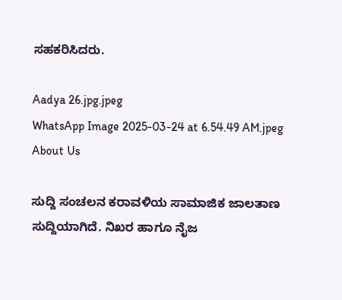ಸಹಕರಿಸಿದರು.

Aadya 26.jpg.jpeg
WhatsApp Image 2025-03-24 at 6.54.49 AM.jpeg
About Us

ಸುದ್ದಿ ಸಂಚಲನ ಕರಾವಳಿಯ ಸಾಮಾಜಿಕ ಜಾಲತಾಣ ಸುದ್ದಿಯಾಗಿದೆ. ನಿಖರ ಹಾಗೂ ನೈಜ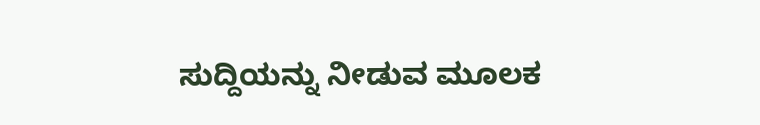ಸುದ್ದಿಯನ್ನು ನೀಡುವ ಮೂಲಕ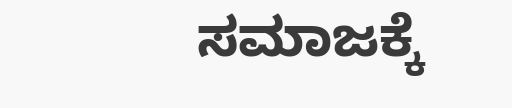ಸಮಾಜಕ್ಕೆ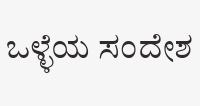ಒಳ್ಳೆಯ ಸಂದೇಶ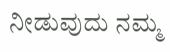ನೀಡುವುದು ನಮ್ಮ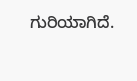ಗುರಿಯಾಗಿದೆ.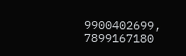9900402699, 7899167180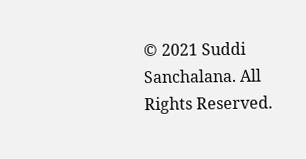© 2021 Suddi Sanchalana. All Rights Reserved.